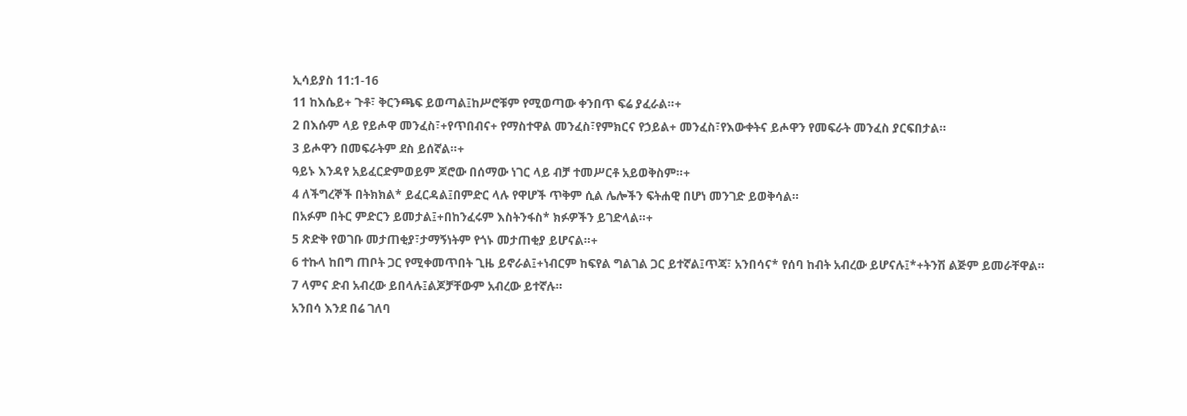ኢሳይያስ 11:1-16
11 ከእሴይ+ ጉቶ፣ ቅርንጫፍ ይወጣል፤ከሥሮቹም የሚወጣው ቀንበጥ ፍሬ ያፈራል።+
2 በእሱም ላይ የይሖዋ መንፈስ፣+የጥበብና+ የማስተዋል መንፈስ፣የምክርና የኃይል+ መንፈስ፣የእውቀትና ይሖዋን የመፍራት መንፈስ ያርፍበታል።
3 ይሖዋን በመፍራትም ደስ ይሰኛል።+
ዓይኑ እንዳየ አይፈርድምወይም ጆሮው በሰማው ነገር ላይ ብቻ ተመሥርቶ አይወቅስም።+
4 ለችግረኞች በትክክል* ይፈርዳል፤በምድር ላሉ የዋሆች ጥቅም ሲል ሌሎችን ፍትሐዊ በሆነ መንገድ ይወቅሳል።
በአፉም በትር ምድርን ይመታል፤+በከንፈሩም እስትንፋስ* ክፉዎችን ይገድላል።+
5 ጽድቅ የወገቡ መታጠቂያ፣ታማኝነትም የጎኑ መታጠቂያ ይሆናል።+
6 ተኩላ ከበግ ጠቦት ጋር የሚቀመጥበት ጊዜ ይኖራል፤+ነብርም ከፍየል ግልገል ጋር ይተኛል፤ጥጃ፣ አንበሳና* የሰባ ከብት አብረው ይሆናሉ፤*+ትንሽ ልጅም ይመራቸዋል።
7 ላምና ድብ አብረው ይበላሉ፤ልጆቻቸውም አብረው ይተኛሉ።
አንበሳ እንደ በሬ ገለባ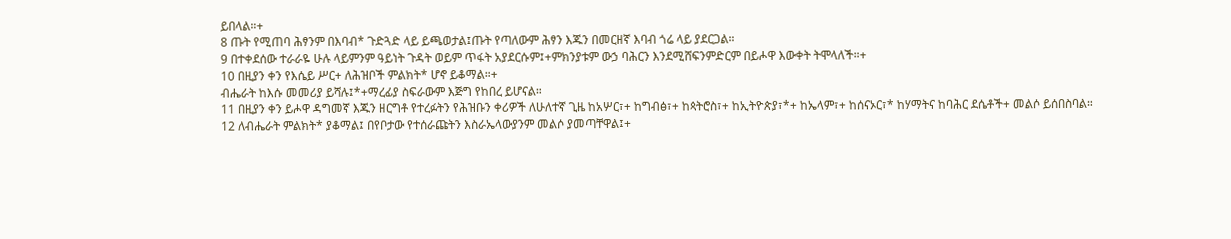ይበላል።+
8 ጡት የሚጠባ ሕፃንም በእባብ* ጉድጓድ ላይ ይጫወታል፤ጡት የጣለውም ሕፃን እጁን በመርዘኛ እባብ ጎሬ ላይ ያደርጋል።
9 በተቀደሰው ተራራዬ ሁሉ ላይምንም ዓይነት ጉዳት ወይም ጥፋት አያደርሱም፤+ምክንያቱም ውኃ ባሕርን እንደሚሸፍንምድርም በይሖዋ እውቀት ትሞላለች።+
10 በዚያን ቀን የእሴይ ሥር+ ለሕዝቦች ምልክት* ሆኖ ይቆማል።+
ብሔራት ከእሱ መመሪያ ይሻሉ፤*+ማረፊያ ስፍራውም እጅግ የከበረ ይሆናል።
11 በዚያን ቀን ይሖዋ ዳግመኛ እጁን ዘርግቶ የተረፉትን የሕዝቡን ቀሪዎች ለሁለተኛ ጊዜ ከአሦር፣+ ከግብፅ፣+ ከጳትሮስ፣+ ከኢትዮጵያ፣*+ ከኤላም፣+ ከሰናኦር፣* ከሃማትና ከባሕር ደሴቶች+ መልሶ ይሰበስባል።
12 ለብሔራት ምልክት* ያቆማል፤ በየቦታው የተሰራጩትን እስራኤላውያንም መልሶ ያመጣቸዋል፤+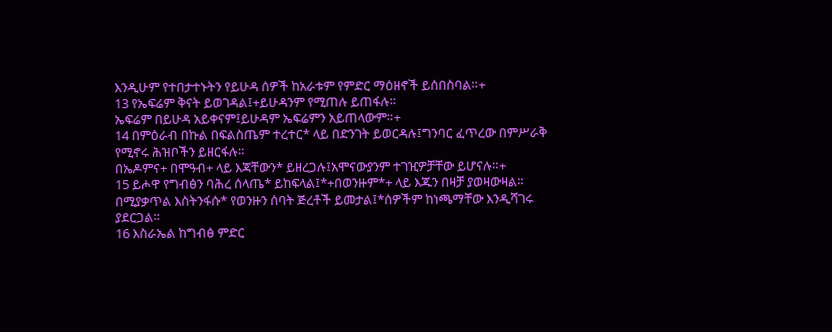እንዲሁም የተበታተኑትን የይሁዳ ሰዎች ከአራቱም የምድር ማዕዘኖች ይሰበስባል።+
13 የኤፍሬም ቅናት ይወገዳል፤+ይሁዳንም የሚጠሉ ይጠፋሉ።
ኤፍሬም በይሁዳ አይቀናም፤ይሁዳም ኤፍሬምን አይጠላውም።+
14 በምዕራብ በኩል በፍልስጤም ተረተር* ላይ በድንገት ይወርዳሉ፤ግንባር ፈጥረው በምሥራቅ የሚኖሩ ሕዝቦችን ይዘርፋሉ።
በኤዶምና+ በሞዓብ+ ላይ እጃቸውን* ይዘረጋሉ፤አሞናውያንም ተገዢዎቻቸው ይሆናሉ።+
15 ይሖዋ የግብፅን ባሕረ ሰላጤ* ይከፍላል፤*+በወንዙም*+ ላይ እጁን በዛቻ ያወዛውዛል።
በሚያቃጥል እስትንፋሱ* የወንዙን ሰባት ጅረቶች ይመታል፤*ሰዎችም ከነጫማቸው እንዲሻገሩ ያደርጋል።
16 እስራኤል ከግብፅ ምድር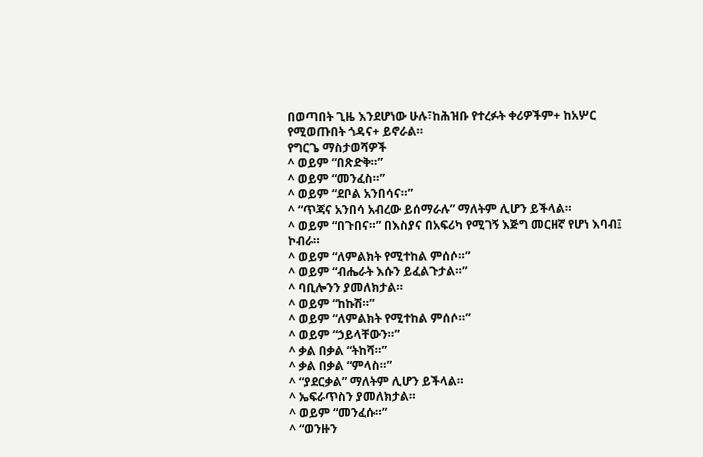በወጣበት ጊዜ እንደሆነው ሁሉ፣ከሕዝቡ የተረፉት ቀሪዎችም+ ከአሦር የሚወጡበት ጎዳና+ ይኖራል።
የግርጌ ማስታወሻዎች
^ ወይም “በጽድቅ።”
^ ወይም “መንፈስ።”
^ ወይም “ደቦል አንበሳና።”
^ “ጥጃና አንበሳ አብረው ይሰማራሉ” ማለትም ሊሆን ይችላል።
^ ወይም “በጉበና።” በእስያና በአፍሪካ የሚገኝ እጅግ መርዘኛ የሆነ እባብ፤ ኮብራ።
^ ወይም “ለምልክት የሚተከል ምሰሶ።”
^ ወይም “ብሔራት እሱን ይፈልጉታል።”
^ ባቢሎንን ያመለክታል።
^ ወይም “ከኩሽ።”
^ ወይም “ለምልክት የሚተከል ምሰሶ።”
^ ወይም “ኃይላቸውን።”
^ ቃል በቃል “ትከሻ።”
^ ቃል በቃል “ምላስ።”
^ “ያደርቃል” ማለትም ሊሆን ይችላል።
^ ኤፍራጥስን ያመለክታል።
^ ወይም “መንፈሱ።”
^ “ወንዙን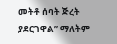መትቶ ሰባት ጅረት ያደርገዋል” ማለትም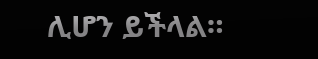ሊሆን ይችላል።